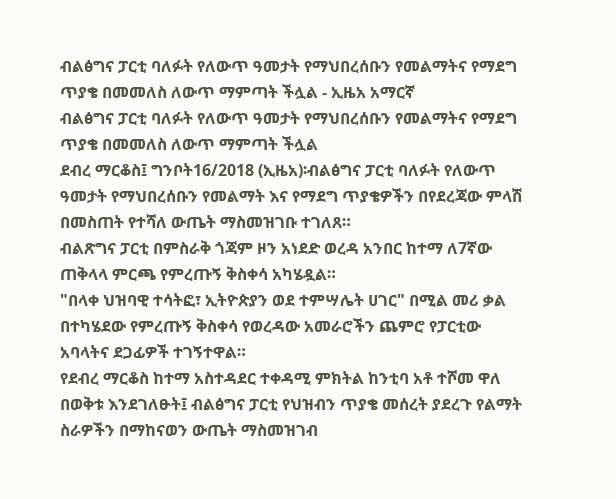ብልፅግና ፓርቲ ባለፉት የለውጥ ዓመታት የማህበረሰቡን የመልማትና የማደግ ጥያቄ በመመለስ ለውጥ ማምጣት ችሏል - ኢዜአ አማርኛ
ብልፅግና ፓርቲ ባለፉት የለውጥ ዓመታት የማህበረሰቡን የመልማትና የማደግ ጥያቄ በመመለስ ለውጥ ማምጣት ችሏል
ደብረ ማርቆስ፤ ግንቦት16/2018 (ኢዜአ)፡ብልፅግና ፓርቲ ባለፉት የለውጥ ዓመታት የማህበረሰቡን የመልማት እና የማደግ ጥያቄዎችን በየደረጃው ምላሽ በመስጠት የተሻለ ውጤት ማስመዝገቡ ተገለጸ።
ብልጽግና ፓርቲ በምስራቅ ጎጃም ዞን አነደድ ወረዳ አንበር ከተማ ለ7ኛው ጠቅላላ ምርጫ የምረጡኝ ቅስቀሳ አካሄዷል።
"በላቀ ህዝባዊ ተሳትፎ፣ ኢትዮጵያን ወደ ተምሣሌት ሀገር" በሚል መሪ ቃል በተካሄደው የምረጡኝ ቅስቀሳ የወረዳው አመራሮችን ጨምሮ የፓርቲው አባላትና ደጋፊዎች ተገኝተዋል።
የደብረ ማርቆስ ከተማ አስተዳደር ተቀዳሚ ምክትል ከንቲባ አቶ ተሾመ ዋለ በወቅቱ እንደገለፁት፤ ብልፅግና ፓርቲ የህዝብን ጥያቄ መሰረት ያደረጉ የልማት ስራዎችን በማከናወን ውጤት ማስመዝገብ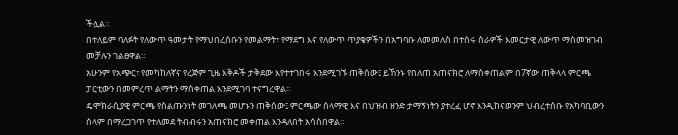ችሏል።
በተለይም ባለፉት የለውጥ ዓመታት የማህበረሰቡን የመልማት፣ የማደግ እና የለውጥ ጥያቄዎችን በአግባቡ ለመመለስ በተሰሩ ስራዎች እመርታዊ ለውጥ ማስመዝገብ መቻሉን ገልፀዋል።
አሁንም የአጭር፣ የመካከለኛና የረጅም ጊዜ እቅዶች ታቅደው እየተተገበሩ እንደሚገኙ ጠቅሰው፤ ይኸንኑ የበለጠ አጠናክሮ ለማስቀጠልም በ7ኛው ጠቅላላ ምርጫ ፓርቲውን በመምረጥ ልማትን ማስቀጠል እንደሚገባ ተናግረዋል።
ዴሞክራሲያዊ ምርጫ የስልጡንነት መገለጫ መሆኑን ጠቅሰው፤ ምርጫው ሰላማዊ እና በህዝብ ዘንድ ታማኝነትን ያተረፈ ሆኖ እንዲከናወንም ህብረተሰቡ የአካባቢውን ሰላም በማረጋገጥ የተለመደ ትብብሩን አጠናክሮ መቀጠል እንዳለበት አሳስበዋል።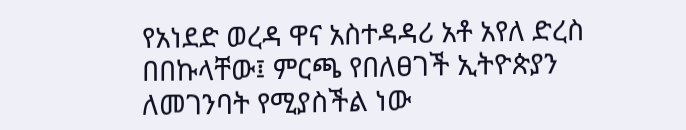የአነደድ ወረዳ ዋና አስተዳዳሪ አቶ አየለ ድረስ በበኩላቸው፤ ምርጫ የበለፀገች ኢትዮጵያን ለመገንባት የሚያስችል ነው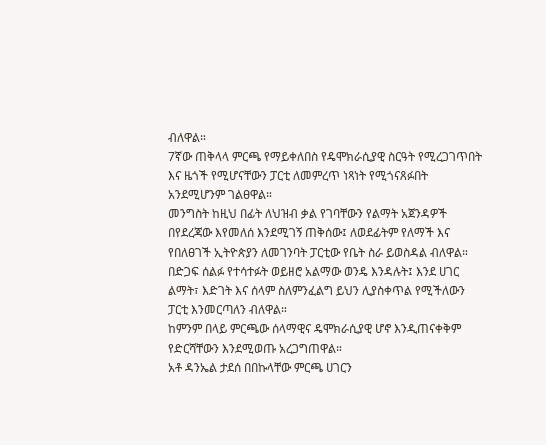ብለዋል።
7ኛው ጠቅላላ ምርጫ የማይቀለበስ የዴሞክራሲያዊ ስርዓት የሚረጋገጥበት እና ዜጎች የሚሆናቸውን ፓርቲ ለመምረጥ ነጻነት የሚጎናጸፉበት አንደሚሆንም ገልፀዋል።
መንግስት ከዚህ በፊት ለህዝብ ቃል የገባቸውን የልማት አጀንዳዎች በየደረጃው እየመለሰ እንደሚገኝ ጠቅሰው፤ ለወደፊትም የለማች እና የበለፀገች ኢትዮጵያን ለመገንባት ፓርቲው የቤት ስራ ይወስዳል ብለዋል።
በድጋፍ ሰልፉ የተሳተፉት ወይዘሮ አልማው ወንዴ እንዳሉት፤ እንደ ሀገር ልማት፣ እድገት እና ሰላም ስለምንፈልግ ይህን ሊያስቀጥል የሚችለውን ፓርቲ እንመርጣለን ብለዋል።
ከምንም በላይ ምርጫው ሰላማዊና ዴሞክራሲያዊ ሆኖ እንዲጠናቀቅም የድርሻቸውን እንደሚወጡ አረጋግጠዋል።
አቶ ዳንኤል ታደሰ በበኩላቸው ምርጫ ሀገርን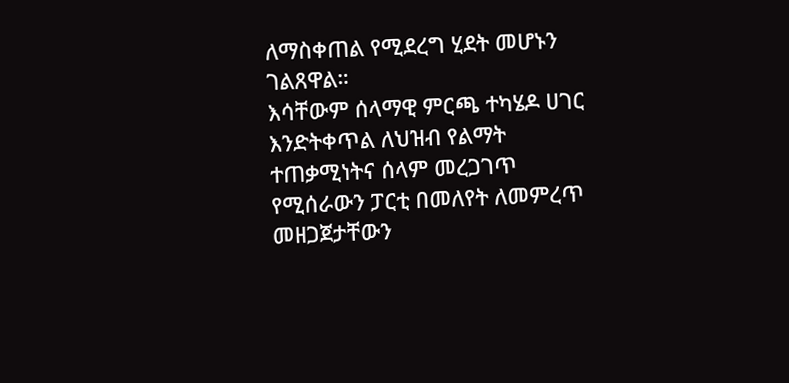ለማስቀጠል የሚደረግ ሂደት መሆኑን ገልጸዋል።
እሳቸውም ሰላማዊ ምርጫ ተካሄዶ ሀገር እንድትቀጥል ለህዝብ የልማት ተጠቃሚነትና ሰላም መረጋገጥ የሚሰራውን ፓርቲ በመለየት ለመምረጥ መዘጋጀታቸውን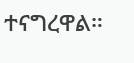ተናግረዋል።